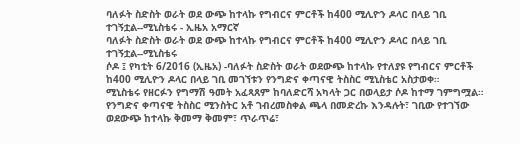ባለፉት ስድስት ወራት ወደ ውጭ ከተላኩ የግብርና ምርቶች ከ400 ሚሊዮን ዶላር በላይ ገቢ ተገኝቷል--ሚኒስቴሩ - ኢዜአ አማርኛ
ባለፉት ስድስት ወራት ወደ ውጭ ከተላኩ የግብርና ምርቶች ከ400 ሚሊዮን ዶላር በላይ ገቢ ተገኝቷል--ሚኒስቴሩ
ሶዶ ፤ የካቲት 6/2016 (ኢዜአ) -ባለፉት ስድስት ወራት ወደውጭ ከተላኩ የተለያዩ የግብርና ምርቶች ከ400 ሚሊዮን ዶላር በላይ ገቢ መገኘቱን የንግድና ቀጣናዊ ትስስር ሚኒስቴር አስታወቀ።
ሚኒስቴሩ የዘርፉን የግማሽ ዓመት አፈጻጸም ከባለድርሻ አካላት ጋር በወላይታ ሶዶ ከተማ ገምግሟል።
የንግድና ቀጣናዊ ትስስር ሚንስትር አቶ ገብረመስቀል ጫላ በመድረኩ እንዳሉት፣ ገቢው የተገኘው ወደውጭ ከተላኩ ቅመማ ቅመም፣ ጥራጥሬ፣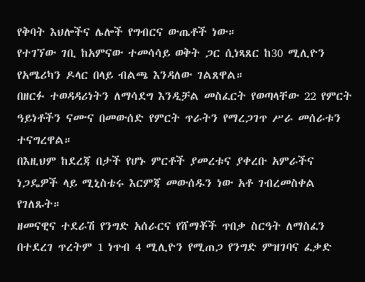የቅባት እህሎችና ሌሎች የግብርና ውጤቶች ነው።
የተገኘው ገቢ ከአምናው ተመሳሳይ ወቅት ጋር ሲነጻጸር ከ30 ሚሊዮን የአሜሪካን ዶላር በላይ ብልጫ እንዳለው ገልጸዋል።
በዘርፉ ተወዳዳሪነትን ለማሳደግ እንዲቻል መስፈርት የወጣላቸው 22 የምርት ዓይነቶችን ናሙና በመውሰድ የምርት ጥራትን የማረጋገጥ ሥራ መሰራቱን ተናግረዋል።
በእዚህም ከደረጃ በታች የሆኑ ምርቶች ያመረቱና ያቀረቡ አምራችና ነጋዴዎች ላይ ሚኒስቴሩ እርምጃ መውሰዱን ነው አቶ ገብረመስቀል የገለጹት።
ዘመናዊና ተደራሽ የንግድ አሰራርና የሸማቾች ጥበቃ ስርዓት ለማስፈን በተደረገ ጥረትም 1 ነጥብ 4 ሚሊዮን የሚጠጋ የንግድ ምዝገባና ፈቃድ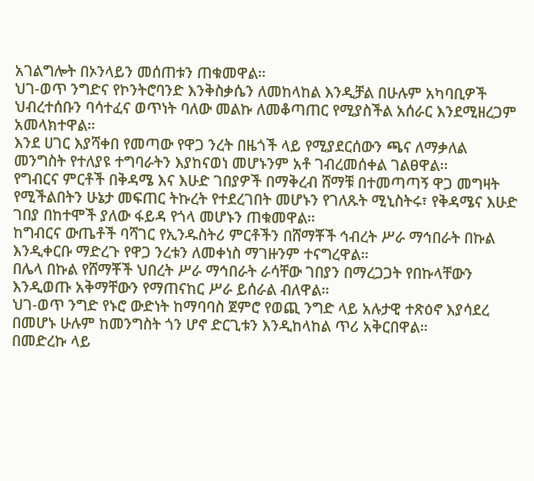አገልግሎት በኦንላይን መሰጠቱን ጠቁመዋል።
ህገ-ወጥ ንግድና የኮንትሮባንድ እንቅስቃሴን ለመከላከል እንዲቻል በሁሉም አካባቢዎች ህብረተሰቡን ባሳተፈና ወጥነት ባለው መልኩ ለመቆጣጠር የሚያስችል አሰራር እንደሚዘረጋም አመላክተዋል።
እንደ ሀገር እያሻቀበ የመጣው የዋጋ ንረት በዜጎች ላይ የሚያደርሰውን ጫና ለማቃለል መንግስት የተለያዩ ተግባራትን እያከናወነ መሆኑንም አቶ ገብረመሰቀል ገልፀዋል፡፡
የግብርና ምርቶች በቅዳሜ እና እሁድ ገበያዎች በማቅረብ ሸማቹ በተመጣጣኝ ዋጋ መግዛት የሚችልበትን ሁኔታ መፍጠር ትኩረት የተደረገበት መሆኑን የገለጹት ሚኒስትሩ፣ የቅዳሜና እሁድ ገበያ በከተሞች ያለው ፋይዳ የጎላ መሆኑን ጠቁመዋል።
ከግብርና ውጤቶች ባሻገር የኢንዱስትሪ ምርቶችን በሸማቾች ኅብረት ሥራ ማኅበራት በኩል እንዲቀርቡ ማድረጉ የዋጋ ንረቱን ለመቀነስ ማገዙንም ተናግረዋል።
በሌላ በኩል የሸማቾች ህበረት ሥራ ማኅበራት ራሳቸው ገበያን በማረጋጋት የበኩላቸውን እንዲወጡ አቅማቸውን የማጠናከር ሥራ ይሰራል ብለዋል።
ህገ-ወጥ ንግድ የኑሮ ውድነት ከማባባስ ጀምሮ የወጪ ንግድ ላይ አሉታዊ ተጽዕኖ እያሳደረ በመሆኑ ሁሉም ከመንግስት ጎን ሆኖ ድርጊቱን እንዲከላከል ጥሪ አቅርበዋል።
በመድረኩ ላይ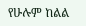የሁሉም ከልል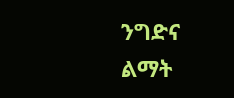ንግድና ልማት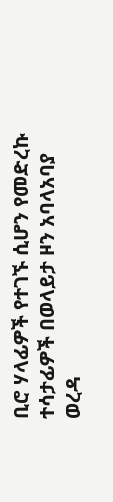ቢሮ ሃላፊዎች የተገኙ ሲሆን የመድረኩ ተሳታፊዎች በወላይታ ዞን አባላአባያ ወረዳ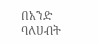በአንድ ባለሀብት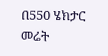በ550 ሄክታር መሬት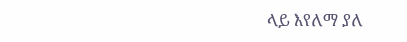ላይ እየለማ ያለ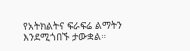የአትክልትና ፍራፍሬ ልማትን እንደሚጎበኙ ታውቋል።